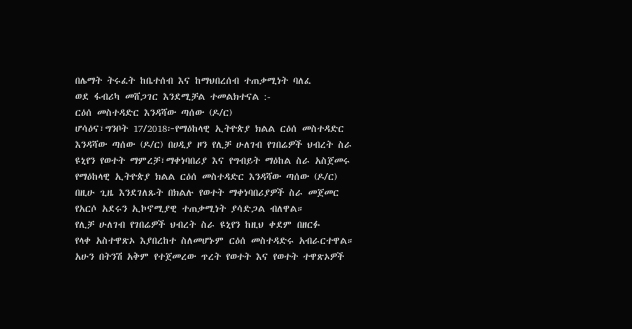በሌማት ትሩፈት ከቤተሰብ እና ከማህበረሰብ ተጠቃሚነት ባለፈ
ወደ ፋብሪካ መሸጋገር እንደሚቻል ተመልክተናል :-
ርዕሰ መስተዳድር እንዳሻው ጣሰው (ዶ/ር)
ሆሳዕና፣ግንቦት 17/2018፦የማዕከላዊ ኢትዮጵያ ክልል ርዕሰ መስተዳድር
እንዳሻው ጣሰው (ዶ/ር) በሀዲያ ዞን የሊቻ ሁለገብ የገበሬዎች ህብረት ስራ
ዩኒየን የወተት ማምረቻ፣ማቀነባበሪያ እና የግብይት ማዕከል ስራ አስጀመሩ
የማዕከላዊ ኢትዮጵያ ክልል ርዕሰ መስተዳድር እንዳሻው ጣሰው (ዶ/ር)
በዚሁ ጊዜ እንደገለጹት በክልሉ የወተት ማቀነባበሪያዎች ስራ መጀመር
የአርሶ አደሩን ኢኮኖሚያዊ ተጠቃሚነት ያሳድጋል ብለዋል።
የሊቻ ሁለገብ የገበሬዎች ህብረት ስራ ዩኒየን ከዚህ ቀደም በዘርፉ
የላቀ አስተዋጽኦ እያበረከተ ስለመሆኑም ርዕሰ መስተዳድሩ አብራርተዋል።
አሁን በትንሽ አቅም የተጀመረው ጥረት የወተት እና የወተት ተዋጽኦዎች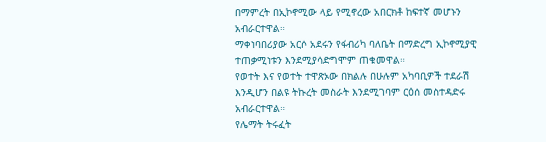በማምረት በኢኮኖሚው ላይ የሚኖረው አበርክቶ ከፍተኛ መሆኑን አብራርተዋል።
ማቀነባበሪያው አርሶ አደሩን የፋብሪካ ባለቤት በማድረግ ኢኮኖሚያዊ
ተጠቃሚነቱን እንደሚያሳድግሞም ጠቁመዋል።
የወተት እና የወተት ተዋጽኦው በክልሉ በሁሉም አካባቢዎች ተደራሽ
እንዲሆን በልዩ ትኩረት መስራት እንደሚገባም ርዕሰ መስተዳድሩ አብራርተዋል።
የሌማት ትሩፈት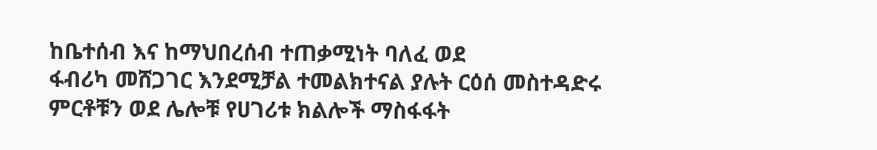ከቤተሰብ እና ከማህበረሰብ ተጠቃሚነት ባለፈ ወደ
ፋብሪካ መሸጋገር እንደሚቻል ተመልክተናል ያሉት ርዕሰ መስተዳድሩ
ምርቶቹን ወደ ሌሎቹ የሀገሪቱ ክልሎች ማስፋፋት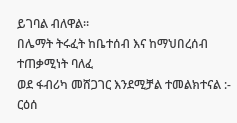ይገባል ብለዋል።
በሌማት ትሩፈት ከቤተሰብ እና ከማህበረሰብ ተጠቃሚነት ባለፈ
ወደ ፋብሪካ መሸጋገር እንደሚቻል ተመልክተናል :-
ርዕሰ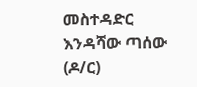መስተዳድር እንዳሻው ጣሰው (ዶ/ር)